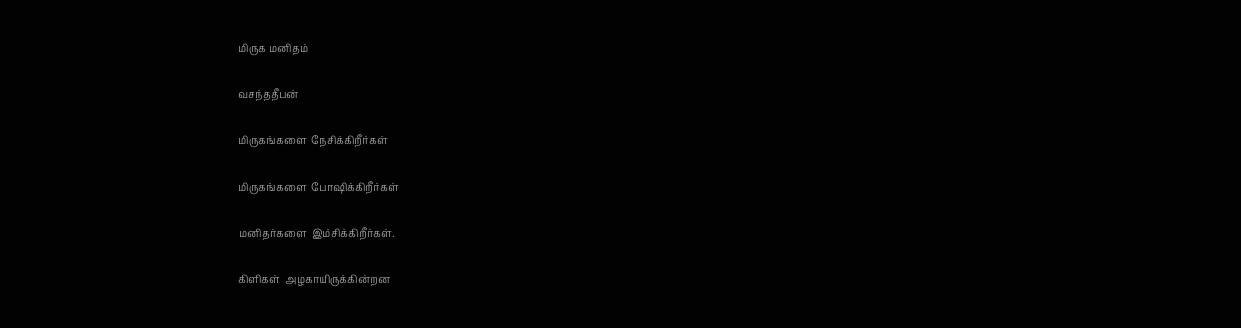மிருக மனிதம்

வசந்ததீபன்

மிருகங்களை  நேசிக்கிறீர்கள்

மிருகங்களை  போஷிக்கிறீர்கள்

மனிதர்களை  இம்சிக்கிறீர்கள்.

கிளிகள்  அழகாயிருக்கின்றன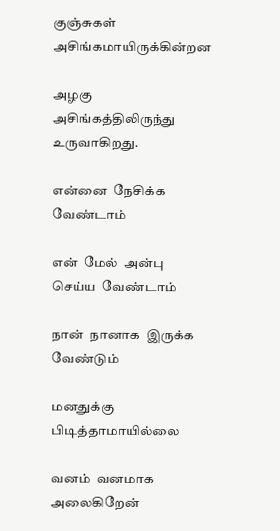குஞ்சுகள்  அசிங்கமாயிருக்கின்றன

அழகு  அசிங்கத்திலிருந்து  உருவாகிறது.

என்னை  நேசிக்க  வேண்டாம்

என்  மேல்  அன்பு   செய்ய  வேண்டாம்

நான்  நானாக  இருக்க  வேண்டும்

மனதுக்கு  பிடித்தாமாயில்லை

வனம்  வனமாக  அலைகிறேன்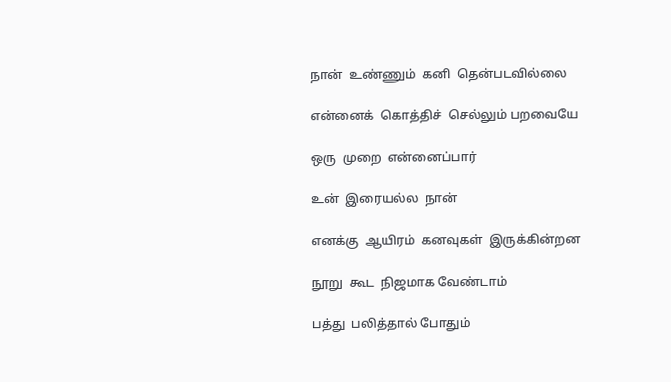நான்  உண்ணும்  கனி  தென்படவில்லை

என்னைக்  கொத்திச்  செல்லும் பறவையே

ஒரு  முறை  என்னைப்பார்

உன்  இரையல்ல  நான்

எனக்கு  ஆயிரம்  கனவுகள்  இருக்கின்றன

நூறு  கூட  நிஜமாக வேண்டாம்

பத்து  பலித்தால் போதும்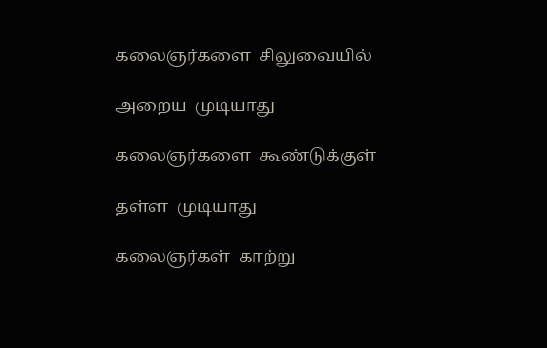கலைஞர்களை  சிலுவையில்

அறைய  முடியாது

கலைஞர்களை  கூண்டுக்குள்

தள்ள  முடியாது

கலைஞர்கள்  காற்று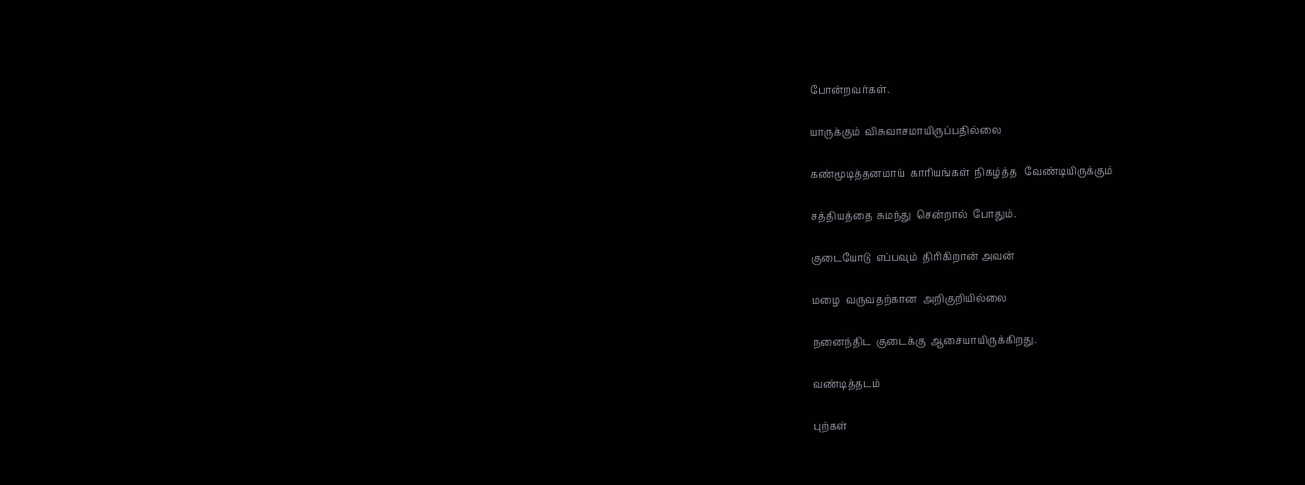போன்றவர்கள்.

யாருக்கும்  விசுவாசமாயிருப்பதில்லை

கண்மூடித்தனமாய்  காரியங்கள்  நிகழ்த்த   வேண்டியிருக்கும்

சத்தியத்தை  சுமந்து  சென்றால்  போதும்.

குடையோடு  எப்பவும்  திரிகிறான் அவன்

மழை  வருவதற்கான  அறிகுறியில்லை

நனைந்திட  குடைக்கு  ஆசையாயிருக்கிறது.

வண்டித்தடம்

புற்கள்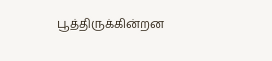பூத்திருக்கின்றன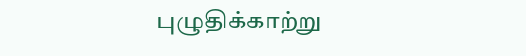புழுதிக்காற்று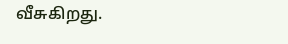வீசுகிறது.